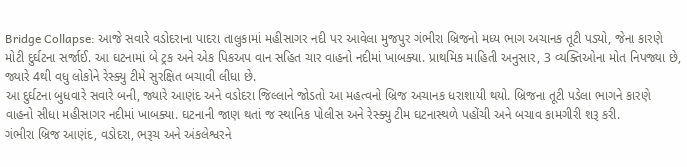Bridge Collapse: આજે સવારે વડોદરાના પાદરા તાલુકામાં મહીસાગર નદી પર આવેલા મુજપુર ગંભીરા બ્રિજનો મધ્ય ભાગ અચાનક તૂટી પડ્યો, જેના કારણે મોટી દુર્ઘટના સર્જાઈ. આ ઘટનામાં બે ટ્રક અને એક પિકઅપ વાન સહિત ચાર વાહનો નદીમાં ખાબક્યા. પ્રાથમિક માહિતી અનુસાર, 3 વ્યક્તિઓના મોત નિપજ્યા છે, જ્યારે 4થી વધુ લોકોને રેસ્ક્યુ ટીમે સુરક્ષિત બચાવી લીધા છે.
આ દુર્ઘટના બુધવારે સવારે બની, જ્યારે આણંદ અને વડોદરા જિલ્લાને જોડતો આ મહત્વનો બ્રિજ અચાનક ધરાશાયી થયો. બ્રિજના તૂટી પડેલા ભાગને કારણે વાહનો સીધા મહીસાગર નદીમાં ખાબક્યા. ઘટનાની જાણ થતાં જ સ્થાનિક પોલીસ અને રેસ્ક્યુ ટીમ ઘટનાસ્થળે પહોંચી અને બચાવ કામગીરી શરૂ કરી.
ગંભીરા બ્રિજ આણંદ, વડોદરા, ભરૂચ અને અંકલેશ્વરને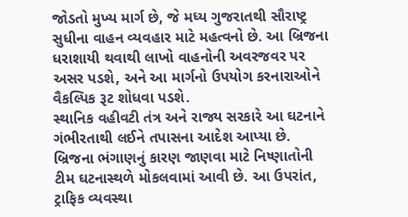જોડતો મુખ્ય માર્ગ છે, જે મધ્ય ગુજરાતથી સૌરાષ્ટ્ર સુધીના વાહન વ્યવહાર માટે મહત્વનો છે. આ બ્રિજના ધરાશાયી થવાથી લાખો વાહનોની અવરજવર પર અસર પડશે, અને આ માર્ગનો ઉપયોગ કરનારાઓને વૈકલ્પિક રૂટ શોધવા પડશે.
સ્થાનિક વહીવટી તંત્ર અને રાજ્ય સરકારે આ ઘટનાને ગંભીરતાથી લઈને તપાસના આદેશ આપ્યા છે. બ્રિજના ભંગાણનું કારણ જાણવા માટે નિષ્ણાતોની ટીમ ઘટનાસ્થળે મોકલવામાં આવી છે. આ ઉપરાંત, ટ્રાફિક વ્યવસ્થા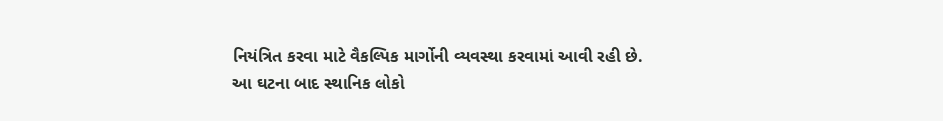નિયંત્રિત કરવા માટે વૈકલ્પિક માર્ગોની વ્યવસ્થા કરવામાં આવી રહી છે.
આ ઘટના બાદ સ્થાનિક લોકો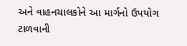અને વાહનચાલકોને આ માર્ગનો ઉપયોગ ટાળવાની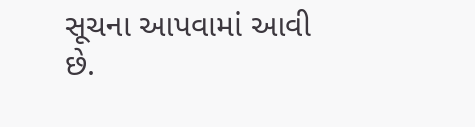સૂચના આપવામાં આવી છે.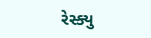રેસ્ક્યુ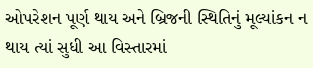ઓપરેશન પૂર્ણ થાય અને બ્રિજની સ્થિતિનું મૂલ્યાંકન ન થાય ત્યાં સુધી આ વિસ્તારમાં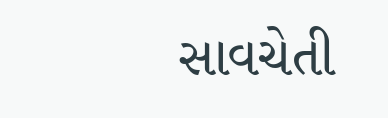સાવચેતી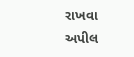રાખવા અપીલ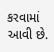કરવામાં આવી છે.